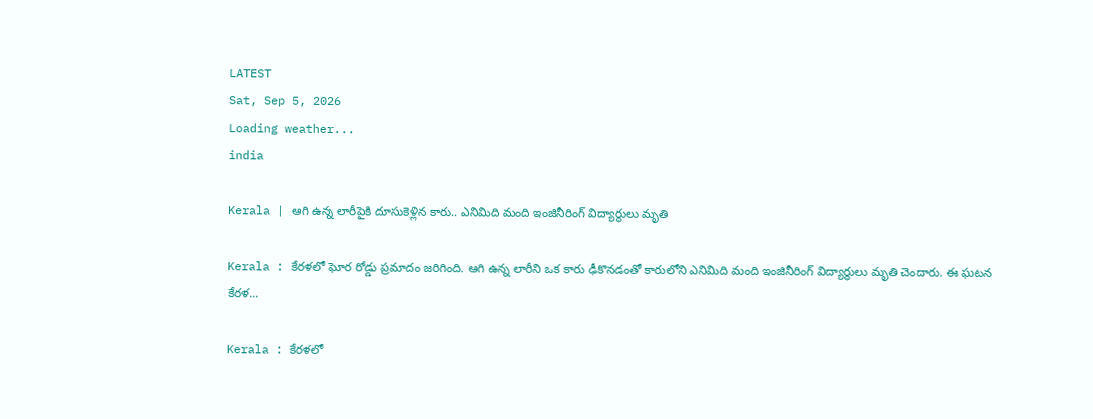LATEST
Sat, Sep 5, 2026
Loading weather...
india

Kerala | ఆగి ఉన్న లారీపైకి దూసుకెళ్లిన కారు.. ఎనిమిది మంది ఇంజినీరింగ్ విద్యార్థులు మృతి

Kerala : కేరళలో ఘోర రోడ్డు ప్రమాదం జరిగింది. ఆగి ఉన్న లారీని ఒక కారు ఢీకొనడంతో కారులోని ఎనిమిది మంది ఇంజినీరింగ్ విద్యార్థులు మృతి చెందారు. ఈ ఘటన కేరళ...

Kerala : కేరళలో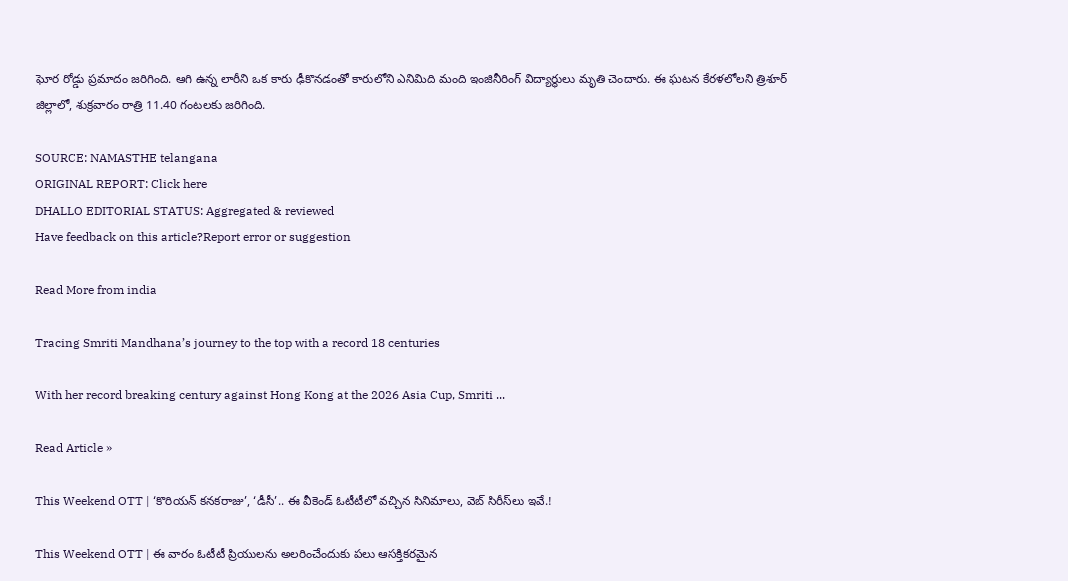ఘోర రోడ్డు ప్రమాదం జరిగింది. ఆగి ఉన్న లారీని ఒక కారు ఢీకొనడంతో కారులోని ఎనిమిది మంది ఇంజినీరింగ్ విద్యార్థులు మృతి చెందారు. ఈ ఘటన కేరళలోలని త్రిశూర్ జిల్లాలో, శుక్రవారం రాత్రి 11.40 గంటలకు జరిగింది.

SOURCE: NAMASTHE telangana
ORIGINAL REPORT: Click here
DHALLO EDITORIAL STATUS: Aggregated & reviewed
Have feedback on this article?Report error or suggestion

Read More from india

Tracing Smriti Mandhana’s journey to the top with a record 18 centuries

With her record breaking century against Hong Kong at the 2026 Asia Cup, Smriti ...

Read Article »

This Weekend OTT | ‘కొరియ‌న్ క‌న‌క‌రాజు’, ‘డీసీ’.. ఈ వీకెండ్ ఓటీటీలో వ‌చ్చిన‌ సినిమాలు, వెబ్ సిరీస్‌లు ఇవే.!

This Weekend OTT | ఈ వారం ఓటీటీ ప్రియులను అలరించేందుకు పలు ఆసక్తికరమైన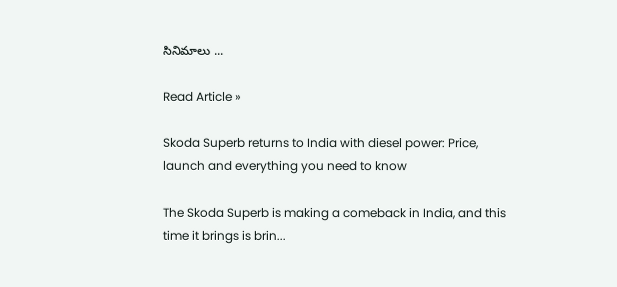సినిమాలు ...

Read Article »

Skoda Superb returns to India with diesel power: Price, launch and everything you need to know

The Skoda Superb is making a comeback in India, and this time it brings is brin...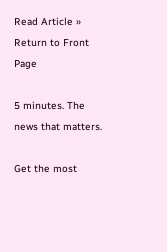Read Article »
Return to Front Page

5 minutes. The news that matters.

Get the most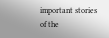important stories of the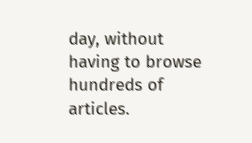day, without having to browse hundreds of articles.